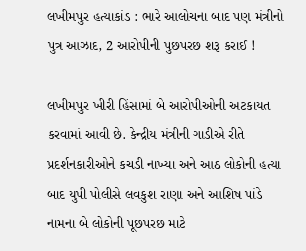લખીમપુર હત્યાકાંડ : ભારે આલોચના બાદ પણ મંત્રીનો પુત્ર આઝાદ, 2 આરોપીની પુછપરછ શરૂ કરાઈ !

લખીમપુર ખીરી હિંસામાં બે આરોપીઓની અટકાયત કરવામાં આવી છે. કેન્દ્રીય મંત્રીની ગાડીએ રીતે પ્રદર્શનકારીઓને કચડી નાખ્યા અને આઠ લોકોની હત્યા બાદ યુપી પોલીસે લવકુશ રાણા અને આશિષ પાંડે નામના બે લોકોની પૂછપરછ માટે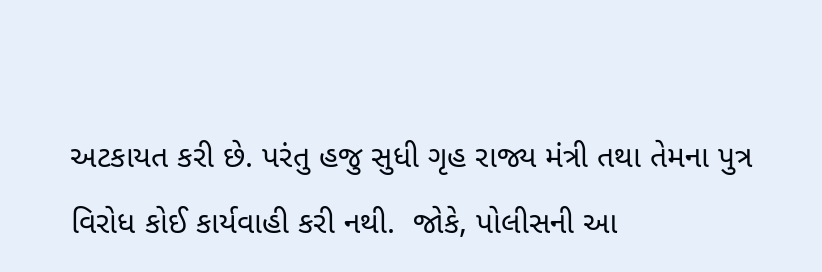અટકાયત કરી છે. પરંતુ હજુ સુધી ગૃહ રાજ્ય મંત્રી તથા તેમના પુત્ર વિરોધ કોઈ કાર્યવાહી કરી નથી.  જોકે, પોલીસની આ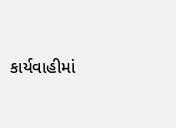કાર્યવાહીમાં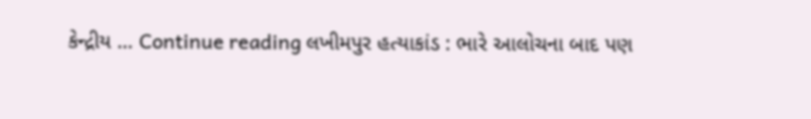કેન્દ્રીય … Continue reading લખીમપુર હત્યાકાંડ : ભારે આલોચના બાદ પણ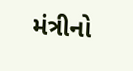મંત્રીનો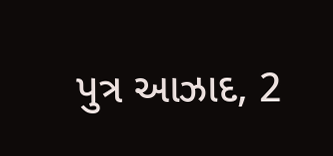પુત્ર આઝાદ, 2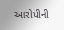આરોપીની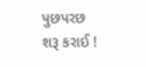પુછપરછ શરૂ કરાઈ !